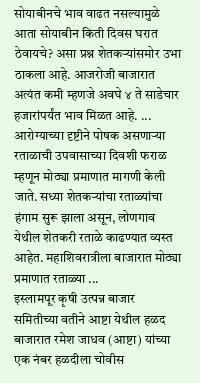सोयाबीनचे भाव वाढत नसल्यामुळे आता सोयाबीन किती दिवस घरात ठेवायचे? असा प्रश्न शेतकऱ्यांसमोर उभा ठाकला आहे. आजरोजी बाजारात अत्यंत कमी म्हणजे अवघे ४ ते साडेचार हजारांपर्यंत भाव मिळत आहे. ...
आरोग्याच्या दृष्टीने पोषक असणाऱ्या रताळाची उपवासाच्या दिवशी फराळ म्हणून मोठ्या प्रमाणात मागणी केली जाते. सध्या शेतकऱ्यांचा रताळ्यांचा हंगाम सुरू झाला असून, लोणगाव येथील शेतकरी रताळे काढण्यात व्यस्त आहेत. महाशिवरात्रीला बाजारात मोठ्या प्रमाणात रताळ्या ...
इस्लामपूर कृषी उत्पन्न बाजार समितीच्या वतीने आष्टा येथील हळद बाजारात रमेश जाधव (आष्टा) यांच्या एक नंबर हळदीला चोवीस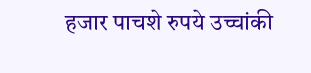हजार पाचशे रुपये उच्चांकी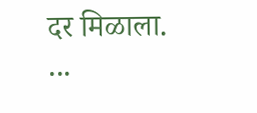दर मिळाला. ...